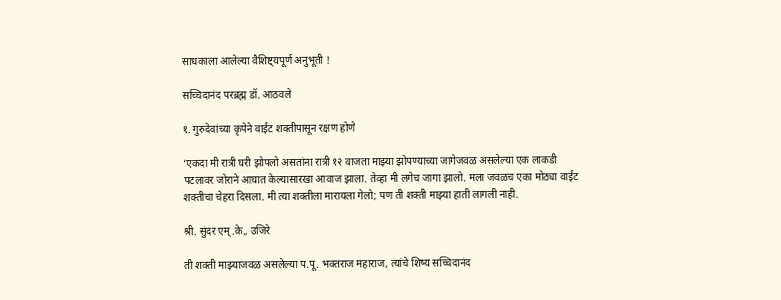साधकाला आलेल्या वैशिष्ट्यपूर्ण अनुभूती !

सच्चिदानंद परब्रह्म डॉ. आठवले

१. गुरुदेवांच्या कृपेने वाईट शक्तीपासून रक्षण होणे

‘एकदा मी रात्री घरी झोपलो असतांना रात्री १२ वाजता माझ्या झोपण्याच्या जागेजवळ असलेल्या एक लाकडी पटलावर जोराने आघात केल्यासारखा आवाज झाला. तेव्हा मी लगेच जागा झालो. मला जवळच एका मोठ्या वाईट शक्तीचा चेहरा दिसला. मी त्या शक्तीला मारायला गेलो; पण ती शक्ती माझ्या हाती लागली नाही.

श्री. सुंदर एम्.के., उजिरे

ती शक्ती माझ्याजवळ असलेल्या प.पू. भक्तराज महाराज, त्यांचे शिष्य सच्चिदानंद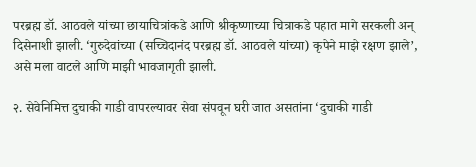परब्रह्म डॉ. आठवले यांच्या छायाचित्रांकडे आणि श्रीकृष्णाच्या चित्राकडे पहात मागे सरकली अन् दिसेनाशी झाली. ‘गुरुदेवांच्या (सच्चिदानंद परब्रह्म डॉ. आठवले यांच्या) कृपेने माझे रक्षण झाले’, असे मला वाटले आणि माझी भावजागृती झाली.

२. सेवेनिमित्त दुचाकी गाडी वापरल्यावर सेवा संपवून घरी जात असतांना ‘दुचाकी गाडी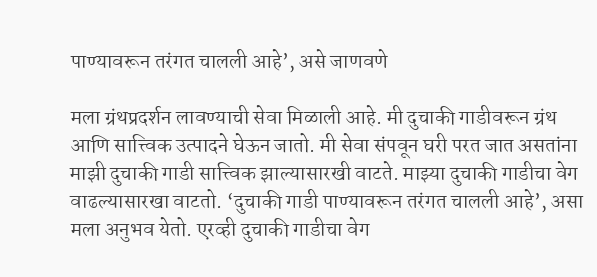पाण्यावरून तरंगत चालली आहे’, असे जाणवणे

मला ग्रंथप्रदर्शन लावण्याची सेवा मिळाली आहे. मी दुचाकी गाडीवरून ग्रंथ आणि सात्त्विक उत्पादने घेऊन जातो. मी सेवा संपवून घरी परत जात असतांना माझी दुचाकी गाडी सात्त्विक झाल्यासारखी वाटते. माझ्या दुचाकी गाडीचा वेग वाढल्यासारखा वाटतो. ‘दुचाकी गाडी पाण्यावरून तरंगत चालली आहे’, असा मला अनुभव येतो. एरव्ही दुचाकी गाडीचा वेग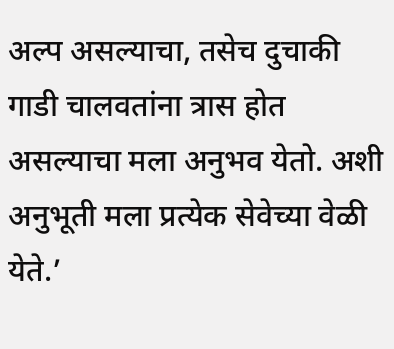अल्प असल्याचा, तसेच दुचाकी गाडी चालवतांना त्रास होत असल्याचा मला अनुभव येतो. अशी अनुभूती मला प्रत्येक सेवेच्या वेळी येते.’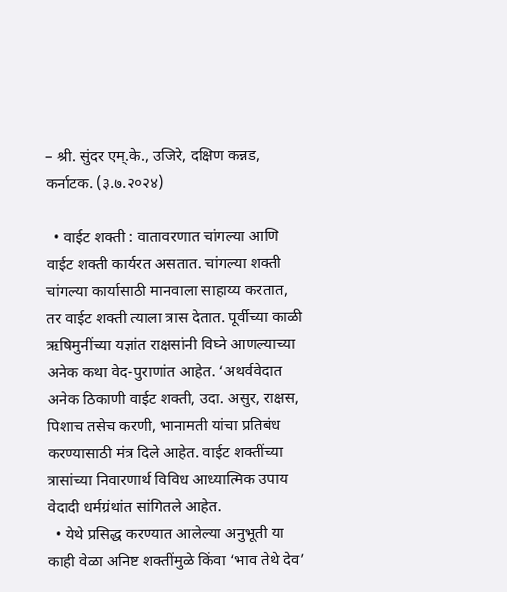– श्री. सुंदर एम्.के., उजिरे, दक्षिण कन्नड, कर्नाटक. (३.७.२०२४)

  • वाईट शक्ती : वातावरणात चांगल्या आणि वाईट शक्ती कार्यरत असतात. चांगल्या शक्ती चांगल्या कार्यासाठी मानवाला साहाय्य करतात, तर वाईट शक्ती त्याला त्रास देतात. पूर्वीच्या काळी ऋषिमुनींच्या यज्ञांत राक्षसांनी विघ्ने आणल्याच्या अनेक कथा वेद-पुराणांत आहेत. ‘अथर्ववेदात अनेक ठिकाणी वाईट शक्ती, उदा. असुर, राक्षस, पिशाच तसेच करणी, भानामती यांचा प्रतिबंध करण्यासाठी मंत्र दिले आहेत. वाईट शक्तींच्या त्रासांच्या निवारणार्थ विविध आध्यात्मिक उपाय वेदादी धर्मग्रंथांत सांगितले आहेत.
  • येथे प्रसिद्ध करण्यात आलेल्या अनुभूती या काही वेळा अनिष्ट शक्तींमुळे किंवा ‘भाव तेथे देव’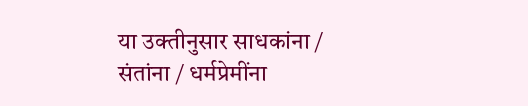या उक्तीनुसार साधकांना / संतांना / धर्मप्रेमींना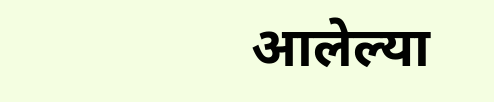आलेल्या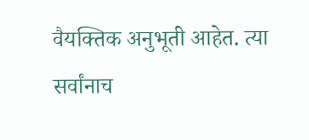वैयक्तिक अनुभूती आहेत. त्या सर्वांनाच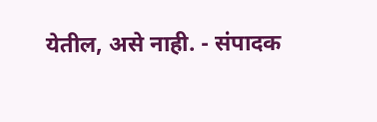येतील, असे नाही. - संपादक